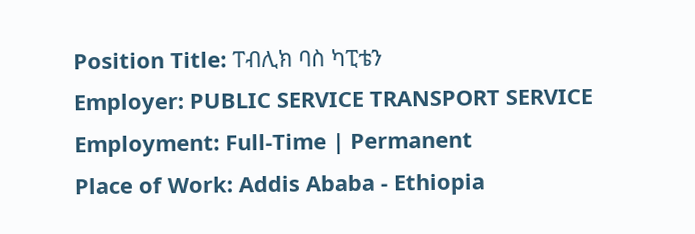Position Title: ፐብሊክ ባስ ካፒቴን
Employer: PUBLIC SERVICE TRANSPORT SERVICE
Employment: Full-Time | Permanent
Place of Work: Addis Ababa - Ethiopia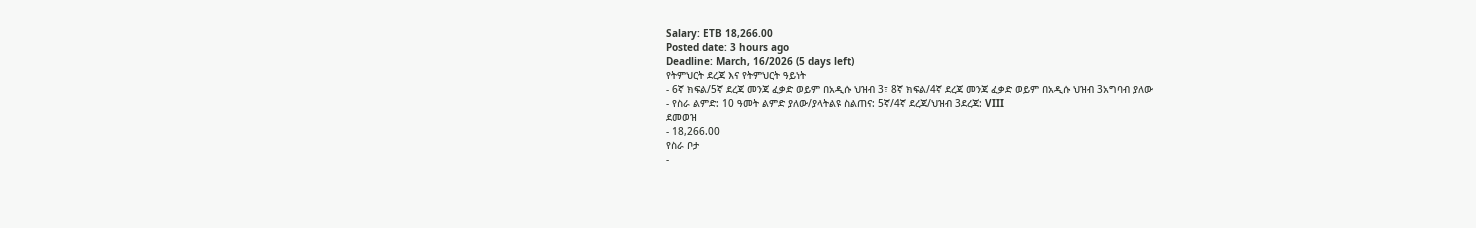Salary: ETB 18,266.00
Posted date: 3 hours ago
Deadline: March, 16/2026 (5 days left)
የትምህርት ደረጃ እና የትምህርት ዓይነት
- 6ኛ ክፍል/5ኛ ደረጃ መንጃ ፈቃድ ወይም በአዲሱ ህዝብ 3፣ 8ኛ ክፍል/4ኛ ደረጃ መንጃ ፈቃድ ወይም በአዲሱ ህዝብ 3አግባብ ያለው
- የስራ ልምድ: 10 ዓመት ልምድ ያለው/ያላትልዩ ስልጠና: 5ኛ/4ኛ ደረጃ/ህዝብ 3ደረጃ: VIII
ደመወዝ
- 18,266.00
የስራ ቦታ
-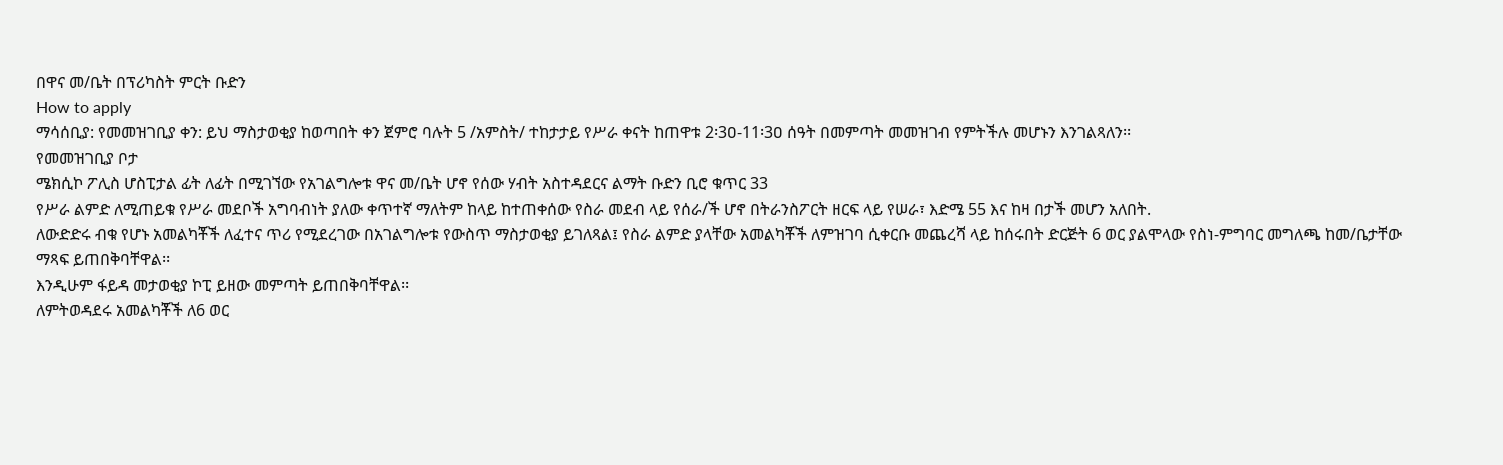በዋና መ/ቤት በፕሪካስት ምርት ቡድን
How to apply
ማሳሰቢያ: የመመዝገቢያ ቀን: ይህ ማስታወቂያ ከወጣበት ቀን ጀምሮ ባሉት 5 /አምስት/ ተከታታይ የሥራ ቀናት ከጠዋቱ 2፡3ዐ-11፡3ዐ ሰዓት በመምጣት መመዝገብ የምትችሉ መሆኑን እንገልጻለን፡፡
የመመዝገቢያ ቦታ
ሜክሲኮ ፖሊስ ሆስፒታል ፊት ለፊት በሚገኘው የአገልግሎቱ ዋና መ/ቤት ሆኖ የሰው ሃብት አስተዳደርና ልማት ቡድን ቢሮ ቁጥር 33
የሥራ ልምድ ለሚጠይቁ የሥራ መደቦች አግባብነት ያለው ቀጥተኛ ማለትም ከላይ ከተጠቀሰው የስራ መደብ ላይ የሰራ/ች ሆኖ በትራንስፖርት ዘርፍ ላይ የሠራ፣ እድሜ 55 እና ከዛ በታች መሆን አለበት.
ለውድድሩ ብቁ የሆኑ አመልካቾች ለፈተና ጥሪ የሚደረገው በአገልግሎቱ የውስጥ ማስታወቂያ ይገለጻል፤ የስራ ልምድ ያላቸው አመልካቾች ለምዝገባ ሲቀርቡ መጨረሻ ላይ ከሰሩበት ድርጅት 6 ወር ያልሞላው የስነ-ምግባር መግለጫ ከመ/ቤታቸው ማጻፍ ይጠበቅባቸዋል፡፡
እንዲሁም ፋይዳ መታወቂያ ኮፒ ይዘው መምጣት ይጠበቅባቸዋል፡፡
ለምትወዳደሩ አመልካቾች ለ6 ወር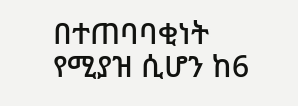በተጠባባቂነት የሚያዝ ሲሆን ከ6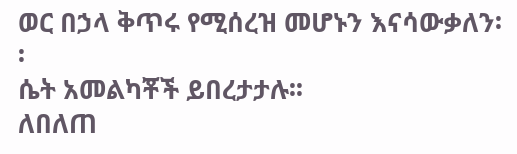ወር በኃላ ቅጥሩ የሚሰረዝ መሆኑን እናሳውቃለን፡፡
ሴት አመልካቾች ይበረታታሉ፡፡
ለበለጠ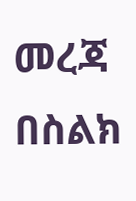መረጃ በስልክ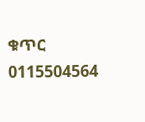ቁጥር 0115504564